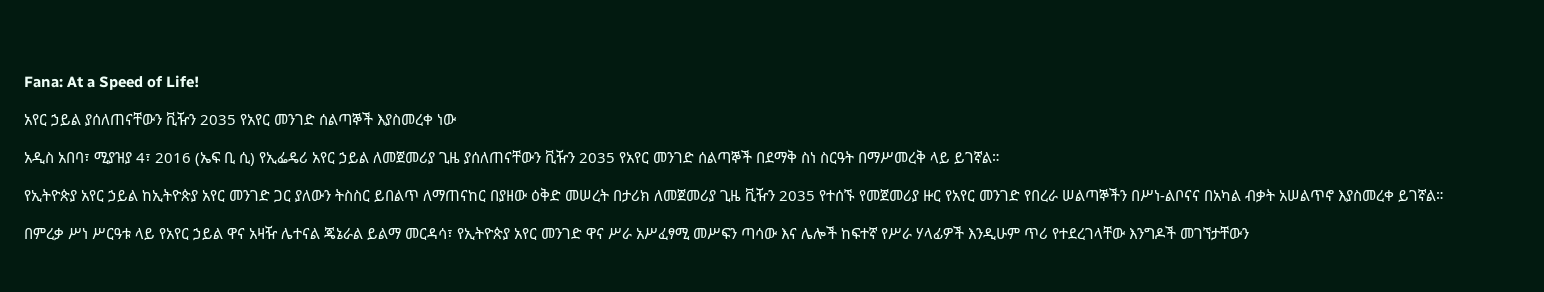Fana: At a Speed of Life!

አየር ኃይል ያሰለጠናቸውን ቪዥን 2035 የአየር መንገድ ሰልጣኞች እያስመረቀ ነው

አዲስ አበባ፣ ሚያዝያ 4፣ 2016 (ኤፍ ቢ ሲ) የኢፌዴሪ አየር ኃይል ለመጀመሪያ ጊዜ ያሰለጠናቸውን ቪዥን 2035 የአየር መንገድ ሰልጣኞች በደማቅ ስነ ስርዓት በማሥመረቅ ላይ ይገኛል።

የኢትዮጵያ አየር ኃይል ከኢትዮጵያ አየር መንገድ ጋር ያለውን ትስስር ይበልጥ ለማጠናከር በያዘው ዕቅድ መሠረት በታሪክ ለመጀመሪያ ጊዜ ቪዥን 2035 የተሰኙ የመጀመሪያ ዙር የአየር መንገድ የበረራ ሠልጣኞችን በሥነ-ልቦናና በአካል ብቃት አሠልጥኖ እያስመረቀ ይገኛል።

በምረቃ ሥነ ሥርዓቱ ላይ የአየር ኃይል ዋና አዛዥ ሌተናል ጄኔራል ይልማ መርዳሳ፣ የኢትዮጵያ አየር መንገድ ዋና ሥራ አሥፈፃሚ መሥፍን ጣሳው እና ሌሎች ከፍተኛ የሥራ ሃላፊዎች እንዲሁም ጥሪ የተደረገላቸው እንግዶች መገኘታቸውን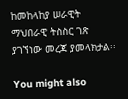ከመከላከያ ሠራዊት ማህበራዊ ትስስር ገጽ ያገኘነው መረጃ ያመላክታል፡፡

You might also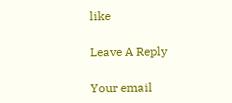like

Leave A Reply

Your email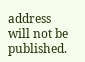address will not be published.